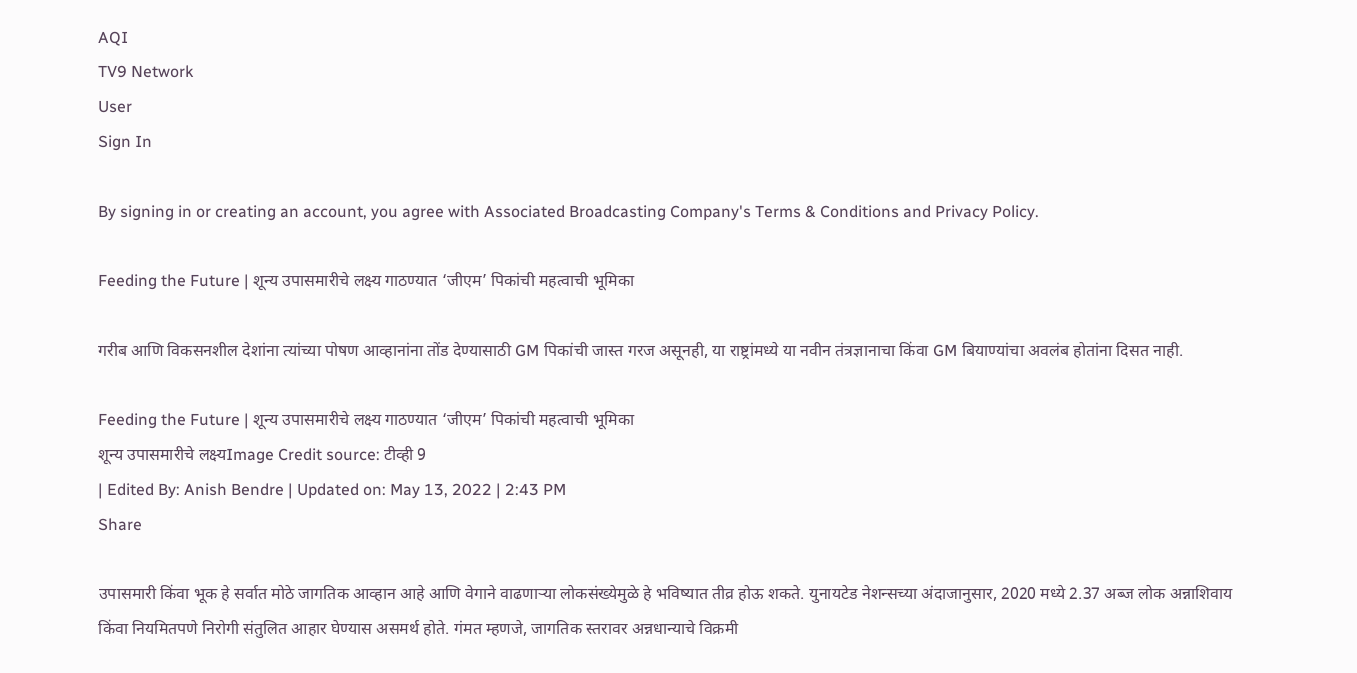AQI
TV9 Network
User
Sign In

By signing in or creating an account, you agree with Associated Broadcasting Company's Terms & Conditions and Privacy Policy.

Feeding the Future | शून्य उपासमारीचे लक्ष्य गाठण्यात ‘जीएम’ पिकांची महत्वाची भूमिका

गरीब आणि विकसनशील देशांना त्यांच्या पोषण आव्हानांना तोंड देण्यासाठी GM पिकांची जास्त गरज असूनही, या राष्ट्रांमध्ये या नवीन तंत्रज्ञानाचा किंवा GM बियाण्यांचा अवलंब होतांना दिसत नाही.

Feeding the Future | शून्य उपासमारीचे लक्ष्य गाठण्यात ‘जीएम’ पिकांची महत्वाची भूमिका
शून्य उपासमारीचे लक्ष्यImage Credit source: टीव्ही 9
| Edited By: Anish Bendre | Updated on: May 13, 2022 | 2:43 PM
Share

उपासमारी किंवा भूक हे सर्वात मोठे जागतिक आव्हान आहे आणि वेगाने वाढणाऱ्या लोकसंख्येमुळे हे भविष्यात तीव्र होऊ शकते. युनायटेड नेशन्सच्या अंदाजानुसार, 2020 मध्ये 2.37 अब्ज लोक अन्नाशिवाय किंवा नियमितपणे निरोगी संतुलित आहार घेण्यास असमर्थ होते. गंमत म्हणजे, जागतिक स्तरावर अन्नधान्याचे विक्रमी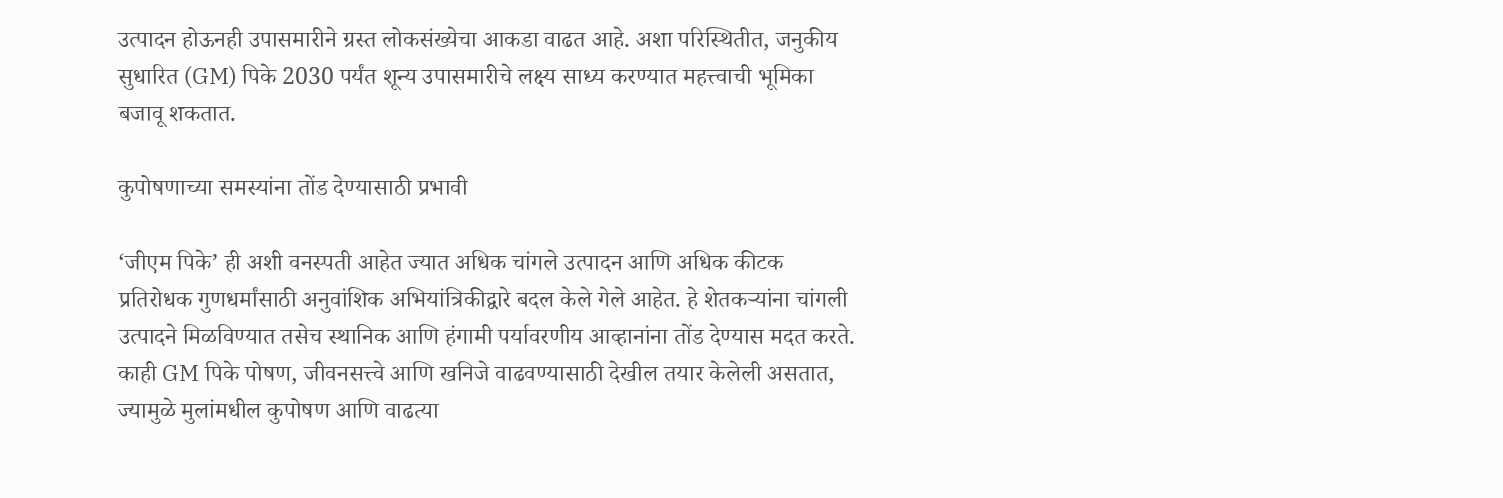उत्पादन होऊनही उपासमारीने ग्रस्त लोकसंख्येचा आकडा वाढत आहे. अशा परिस्थितीत, जनुकीय सुधारित (GM) पिके 2030 पर्यंत शून्य उपासमारीचे लक्ष्य साध्य करण्यात महत्त्वाची भूमिका बजावू शकतात.

कुपोषणाच्या समस्यांना तोंड देण्यासाठी प्रभावी

‘जीएम पिके’ ही अशी वनस्पती आहेत ज्यात अधिक चांगले उत्पादन आणि अधिक कीटक प्रतिरोधक गुणधर्मांसाठी अनुवांशिक अभियांत्रिकीद्वारे बदल केले गेले आहेत. हे शेतकऱ्यांना चांगली उत्पादने मिळविण्यात तसेच स्थानिक आणि हंगामी पर्यावरणीय आव्हानांना तोंड देण्यास मदत करते. काही GM पिके पोषण, जीवनसत्त्वे आणि खनिजे वाढवण्यासाठी देखील तयार केलेली असतात, ज्यामुळे मुलांमधील कुपोषण आणि वाढत्या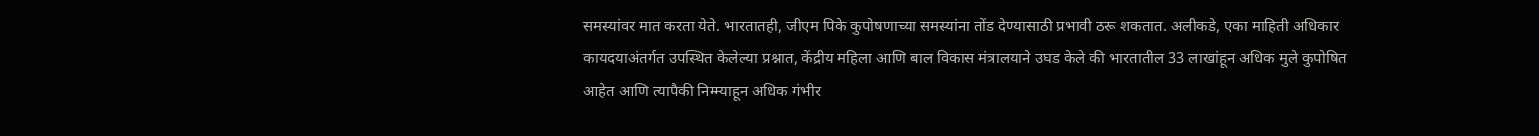समस्यांवर मात करता येते. भारतातही, जीएम पिके कुपोषणाच्या समस्यांना तोंड देण्यासाठी प्रभावी ठरू शकतात. अलीकडे, एका माहिती अधिकार कायदयाअंतर्गत उपस्थित केलेल्या प्रश्नात, केंद्रीय महिला आणि बाल विकास मंत्रालयाने उघड केले की भारतातील 33 लाखांहून अधिक मुले कुपोषित आहेत आणि त्यापैकी निम्म्याहून अधिक गंभीर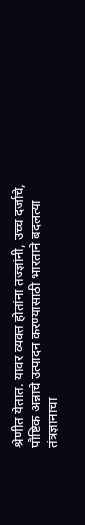श्रेणीत येतात. यावर व्यक्त होतांना तज्ज्ञांनी, उच्च दर्जाचे, पौष्टिक अन्नाचे उत्पादन करण्यासाठी भारताने बदलत्या तंत्रज्ञानाचा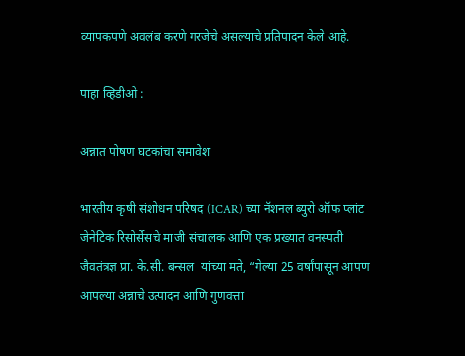व्यापकपणे अवलंब करणे गरजेचे असल्याचे प्रतिपादन केले आहे.

पाहा व्हिडीओ :

अन्नात पोषण घटकांचा समावेश

भारतीय कृषी संशोधन परिषद (ICAR) च्या नॅशनल ब्युरो ऑफ प्लांट जेनेटिक रिसोर्सेसचे माजी संचालक आणि एक प्रख्यात वनस्पती जैवतंत्रज्ञ प्रा. के.सी. बन्सल  यांच्या मते, “गेल्या 25 वर्षांपासून आपण आपल्या अन्नाचे उत्पादन आणि गुणवत्ता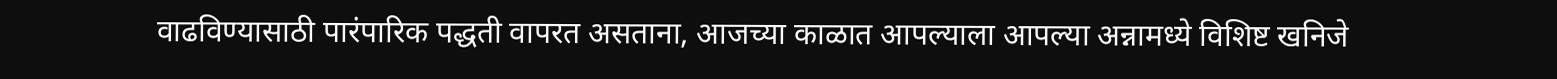वाढविण्यासाठी पारंपारिक पद्धती वापरत असताना, आजच्या काळात आपल्याला आपल्या अन्नामध्ये विशिष्ट खनिजे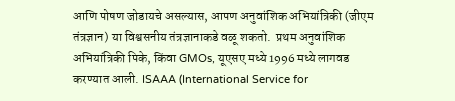आणि पोषण जोडायचे असल्यास, आपण अनुवांशिक अभियांत्रिकी (जीएम तंत्रज्ञान) या विश्वसनीय तंत्रज्ञानाकडे वळू शकतो.  प्रथम अनुवांशिक अभियांत्रिकी पिके, किंवा GMOs, यूएसए मध्ये 1996 मध्ये लागवड करण्यात आली. ISAAA (International Service for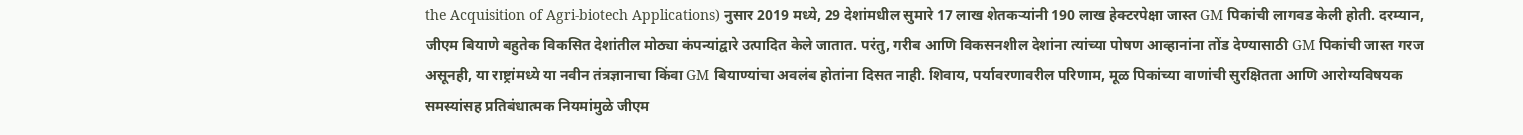the Acquisition of Agri-biotech Applications) नुसार 2019 मध्ये, 29 देशांमधील सुमारे 17 लाख शेतकऱ्यांनी 190 लाख हेक्टरपेक्षा जास्त GM पिकांची लागवड केली होती. दरम्यान, जीएम बियाणे बहुतेक विकसित देशांतील मोठ्या कंपन्यांद्वारे उत्पादित केले जातात. परंतु, गरीब आणि विकसनशील देशांना त्यांच्या पोषण आव्हानांना तोंड देण्यासाठी GM पिकांची जास्त गरज असूनही, या राष्ट्रांमध्ये या नवीन तंत्रज्ञानाचा किंवा GM बियाण्यांचा अवलंब होतांना दिसत नाही. शिवाय, पर्यावरणावरील परिणाम, मूळ पिकांच्या वाणांची सुरक्षितता आणि आरोग्यविषयक समस्यांसह प्रतिबंधात्मक नियमांमुळे जीएम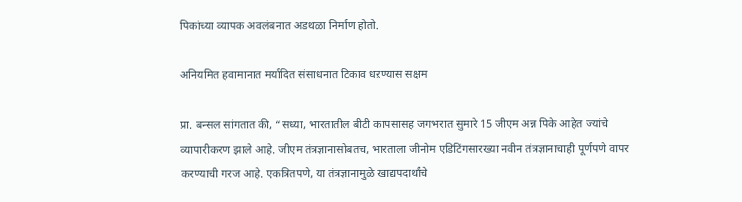पिकांच्या व्यापक अवलंबनात अडथळा निर्माण होतो.

अनियमित हवामानात मर्यादित संसाधनात टिकाव धऱण्यास सक्षम

प्रा. बन्सल सांगतात की, “सध्या, भारतातील बीटी कापसासह जगभरात सुमारे 15 जीएम अन्न पिके आहेत ज्यांचे व्यापारीकरण झाले आहे. जीएम तंत्रज्ञानासोबतच, भारताला जीनोम एडिटिंगसारख्या नवीन तंत्रज्ञानाचाही पूर्णपणे वापर करण्याची गरज आहे. एकत्रितपणे, या तंत्रज्ञानामुळे खाद्यपदार्थांचे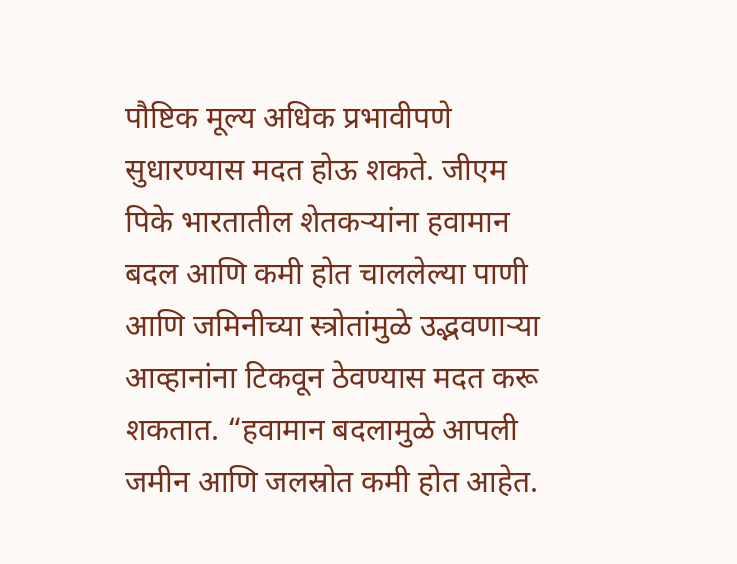पौष्टिक मूल्य अधिक प्रभावीपणे सुधारण्यास मदत होऊ शकते. जीएम पिके भारतातील शेतकऱ्यांना हवामान बदल आणि कमी होत चाललेल्या पाणी आणि जमिनीच्या स्त्रोतांमुळे उद्भवणाऱ्या आव्हानांना टिकवून ठेवण्यास मदत करू शकतात. “हवामान बदलामुळे आपली जमीन आणि जलस्रोत कमी होत आहेत.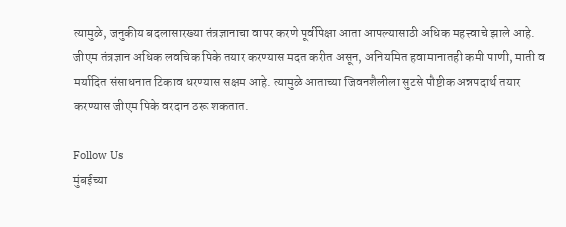त्यामुळे, जनुकीय बदलासारख्या तंत्रज्ञानाचा वापर करणे पूर्वीपेक्षा आता आपल्यासाठी अधिक महत्त्वाचे झाले आहे. जीएम तंत्रज्ञान अधिक लवचिक पिके तयार करण्यास मदत करीत असून, अनियमित हवामानातही कमी पाणी, माती व मर्यादित संसाधनात टिकाव धरण्यास सक्षम आहे. त्यामुळे आताच्या जिवनशैलीला सुटसे पौष्टीक अन्नपदार्थ तयार करण्यास जीएम पिके वरदान ठरू शकतात.

Follow Us
मुंबईच्या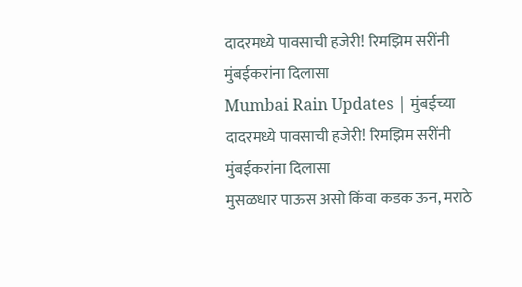दादरमध्ये पावसाची हजेरी! रिमझिम सरींनी मुंबईकरांना दिलासा
Mumbai Rain Updates | मुंबईच्या दादरमध्ये पावसाची हजेरी! रिमझिम सरींनी मुंबईकरांना दिलासा
मुसळधार पाऊस असो किंवा कडक ऊन, मराठे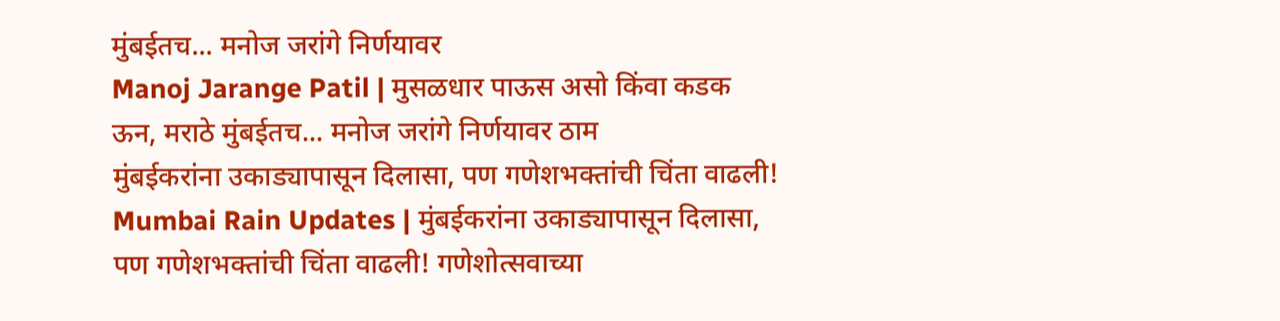मुंबईतच... मनोज जरांगे निर्णयावर
Manoj Jarange Patil | मुसळधार पाऊस असो किंवा कडक ऊन, मराठे मुंबईतच... मनोज जरांगे निर्णयावर ठाम
मुंबईकरांना उकाड्यापासून दिलासा, पण गणेशभक्तांची चिंता वाढली!
Mumbai Rain Updates | मुंबईकरांना उकाड्यापासून दिलासा, पण गणेशभक्तांची चिंता वाढली! गणेशोत्सवाच्या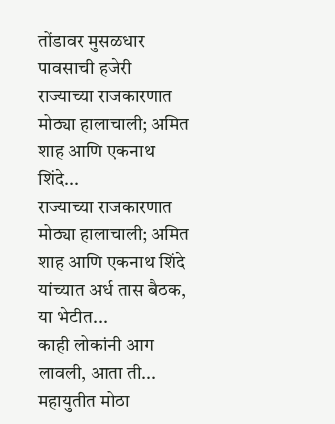तोंडावर मुसळधार पावसाची हजेरी
राज्याच्या राजकारणात मोठ्या हालाचाली; अमित शाह आणि एकनाथ शिंदे...
राज्याच्या राजकारणात मोठ्या हालाचाली; अमित शाह आणि एकनाथ शिंदे यांच्यात अर्ध तास बैठक, या भेटीत...
काही लोकांनी आग लावली, आता ती... महायुतीत मोठा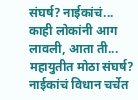संघर्ष? नाईकांचं...
काही लोकांनी आग लावली, आता ती... महायुतीत मोठा संघर्ष? नाईकांचं विधान चर्चेत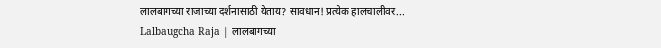लालबागच्या राजाच्या दर्शनासाठी येताय? सावधान! प्रत्येक हालचालीवर...
Lalbaugcha Raja | लालबागच्या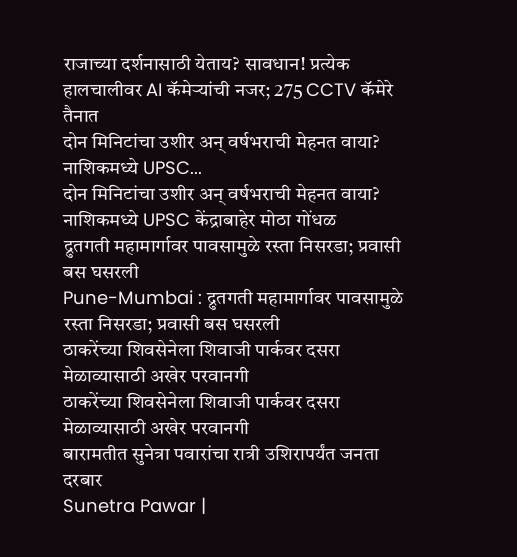राजाच्या दर्शनासाठी येताय? सावधान! प्रत्येक हालचालीवर AI कॅमेऱ्यांची नजर; 275 CCTV कॅमेरे तैनात
दोन मिनिटांचा उशीर अन् वर्षभराची मेहनत वाया? नाशिकमध्ये UPSC...
दोन मिनिटांचा उशीर अन् वर्षभराची मेहनत वाया? नाशिकमध्ये UPSC केंद्राबाहेर मोठा गोंधळ
द्रुतगती महामार्गावर पावसामुळे रस्ता निसरडा; प्रवासी बस घसरली
Pune-Mumbai : द्रुतगती महामार्गावर पावसामुळे रस्ता निसरडा; प्रवासी बस घसरली
ठाकरेंच्या शिवसेनेला शिवाजी पार्कवर दसरा मेळाव्यासाठी अखेर परवानगी
ठाकरेंच्या शिवसेनेला शिवाजी पार्कवर दसरा मेळाव्यासाठी अखेर परवानगी
बारामतीत सुनेत्रा पवारांचा रात्री उशिरापर्यंत जनता दरबार
Sunetra Pawar |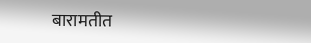बारामतीत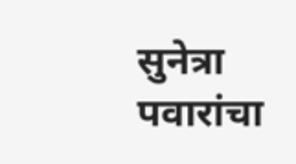सुनेत्रा पवारांचा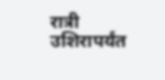रात्री उशिरापर्यंत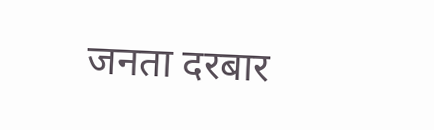जनता दरबार